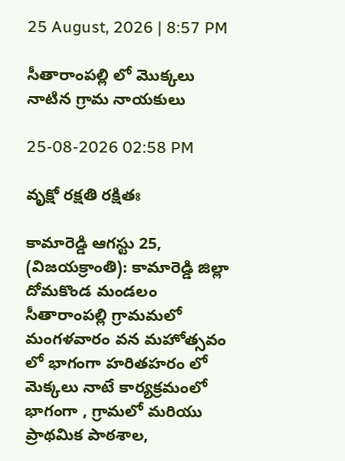25 August, 2026 | 8:57 PM

సీతారాంపల్లి లో మొక్కలు నాటిన గ్రామ నాయకులు

25-08-2026 02:58 PM

వృక్షో రక్షతి రక్షితః

కామారెడ్డి ఆగస్టు 25, (విజయక్రాంతి): కామారెడ్డి జిల్లా దోమకొండ మండలం సీతారాంపల్లి గ్రామమలో మంగళవారం వన మహోత్సవం లో భాగంగా హరితహరం లో  మెక్కలు నాటే కార్యక్రమంలో భాగంగా , గ్రామలో మరియు ప్రాథమిక పాఠశాల,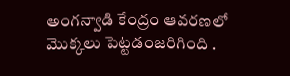అంగన్వాడి కేంద్రం ఆవరణలో మొక్కలు పెట్టడంజరిగింది .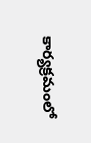కార్యక్రమంలో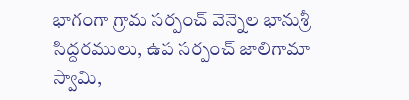భాగంగా గ్రామ సర్పంచ్ వెన్నెల భానుశ్రీ సిద్దరములు, ఉప సర్పంచ్ జాలిగామా స్వామి,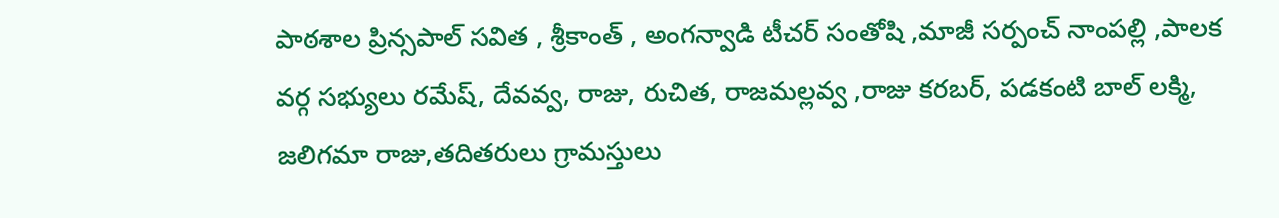పాఠశాల ప్రిన్సపాల్ సవిత , శ్రీకాంత్ , అంగన్వాడి టీచర్ సంతోషి ,మాజీ సర్పంచ్ నాంపల్లి ,పాలక వర్గ సభ్యులు రమేష్, దేవవ్వ, రాజు, రుచిత, రాజమల్లవ్వ ,రాజు కరబర్, పడకంటి బాల్ లక్మి, జలిగమా రాజు,తదితరులు గ్రామస్తులు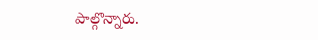పాల్గొన్నారు.